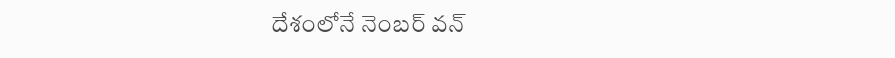దేశంలోనే నెంబర్ వన్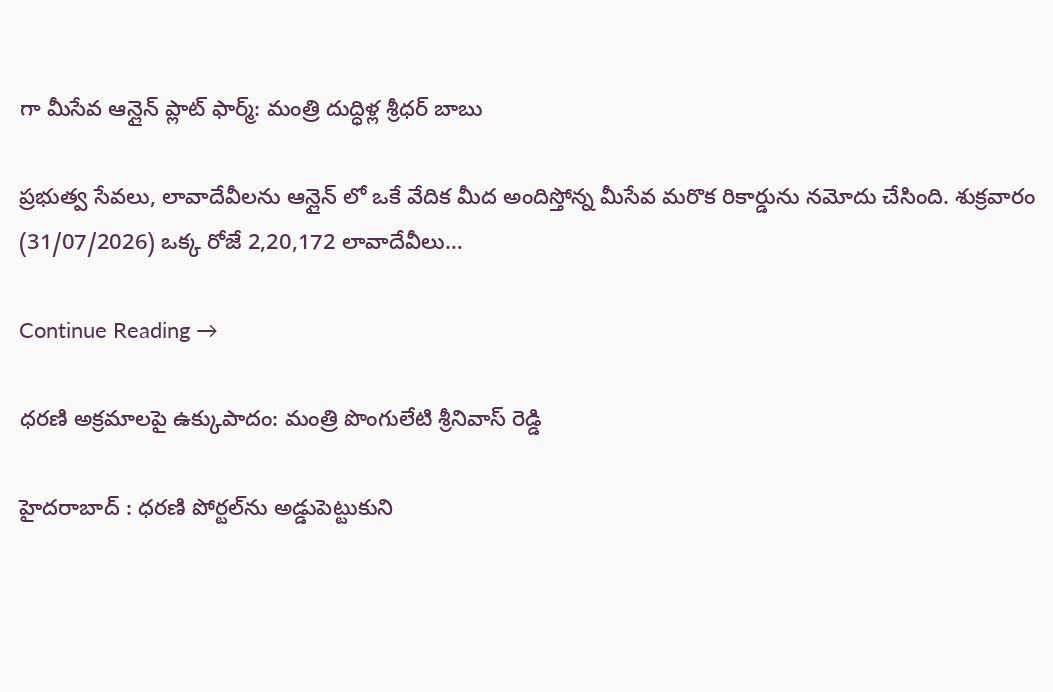గా మీసేవ ఆన్లైన్ ప్లాట్ ఫార్మ్: మంత్రి దుద్ధిళ్ల శ్రీధర్ బాబు

ప్రభుత్వ సేవలు, లావాదేవీలను ఆన్లైన్ లో ఒకే వేదిక మీద అందిస్తోన్న మీసేవ మరొక రికార్డును నమోదు చేసింది. శుక్రవారం (31/07/2026) ఒక్క రోజే 2,20,172 లావాదేవీలు…

Continue Reading →

ధరణి అక్రమాలపై ఉక్కుపాదం: మంత్రి పొంగులేటి శ్రీనివాస్ రెడ్డి

హైదరాబాద్ : ధరణి పోర్టల్‌ను అడ్డుపెట్టుకుని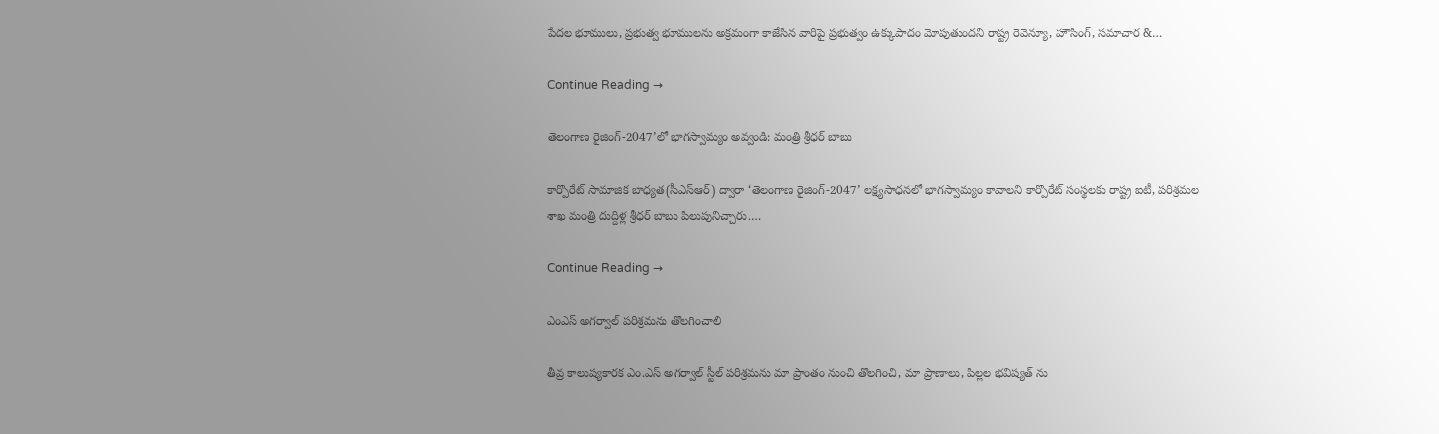పేదల భూములు, ప్రభుత్వ భూములను అక్రమంగా కాజేసిన వారిపై ప్రభుత్వం ఉక్కుపాదం మోపుతుందని రాష్ట్ర రెవెన్యూ, హౌసింగ్, సమాచార &…

Continue Reading →

తెలంగాణ రైజింగ్-2047’లో భాగస్వామ్యం అవ్వండి: మంత్రి శ్రీధర్ బాబు

కార్పొరేట్ సామాజిక బాధ్యత(సీఎస్ఆర్) ద్వారా ‘తెలంగాణ రైజింగ్-2047’ లక్ష్యసాధనలో భాగస్వామ్యం కావాలని కార్పొరేట్ సంస్థలకు రాష్ట్ర ఐటీ, పరిశ్రమల శాఖ మంత్రి దుద్దిళ్ల శ్రీధర్ బాబు పిలుపునిచ్చారు.…

Continue Reading →

ఎంఎస్ అగర్వాల్ పరిశ్రమను తొలగించాలి

తీవ్ర కాలుష్యకారక ఎం.ఎస్ అగర్వాల్ స్టీల్ పరిశ్రమను మా ప్రాంతం నుంచి తొలగించి, మా ప్రాణాలు, పిల్లల భవిష్యత్ ను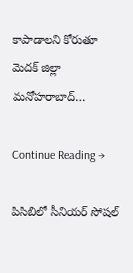కాపాడాలని కోరుతూ మెదక్ జిల్లా మనోహరాబాద్…

Continue Reading →

పిసిబిలో సీనియర్ సోషల్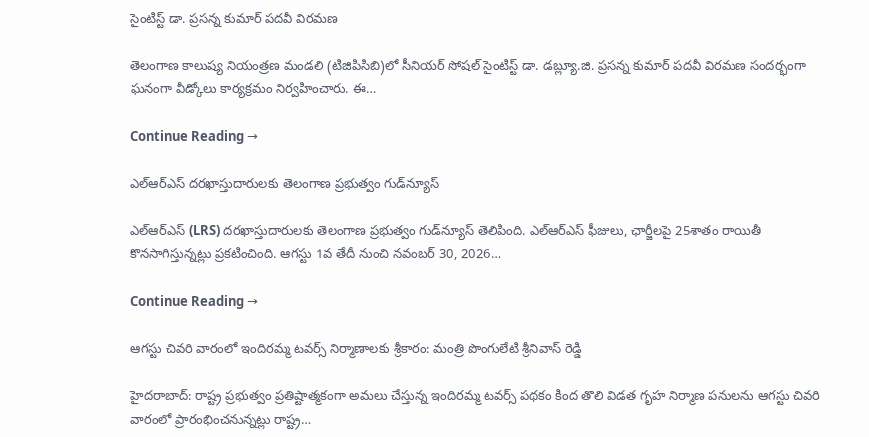సైంటిస్ట్ డా. ప్రసన్న కుమార్ పదవీ విరమణ

తెలంగాణ కాలుష్య నియంత్రణ మండలి (టిజిపిసిబి)లో సీనియర్ సోషల్ సైంటిస్ట్ డా. డబ్ల్యూ.జి. ప్రసన్న కుమార్ పదవీ విరమణ సందర్భంగా ఘనంగా వీడ్కోలు కార్యక్రమం నిర్వహించారు. ఈ…

Continue Reading →

ఎల్‌ఆర్‌ఎస్ దరఖాస్తుదారులకు తెలంగాణ ప్రభుత్వం గుడ్‌న్యూస్

ఎల్‌ఆర్‌ఎస్ (LRS) దరఖాస్తుదారులకు తెలంగాణ ప్రభుత్వం గుడ్‌న్యూస్ తెలిపింది. ఎల్‌ఆర్‌ఎస్ ఫీజులు, ఛార్జీలపై 25శాతం రాయితీ కొనసాగిస్తున్నట్లు ప్రకటించింది. ఆగస్టు 1వ తేదీ నుంచి నవంబర్ 30, 2026…

Continue Reading →

ఆగస్టు చివరి వారంలో ఇందిరమ్మ టవర్స్ నిర్మాణాలకు శ్రీకారం: మంత్రి పొంగులేటి శ్రీనివాస్ రెడ్డి

హైదరాబాద్: రాష్ట్ర ప్రభుత్వం ప్రతిష్టాత్మకంగా అమలు చేస్తున్న ఇందిరమ్మ టవర్స్ పథకం కింద తొలి విడత గృహ నిర్మాణ పనులను ఆగస్టు చివరి వారంలో ప్రారంభించనున్నట్లు రాష్ట్ర…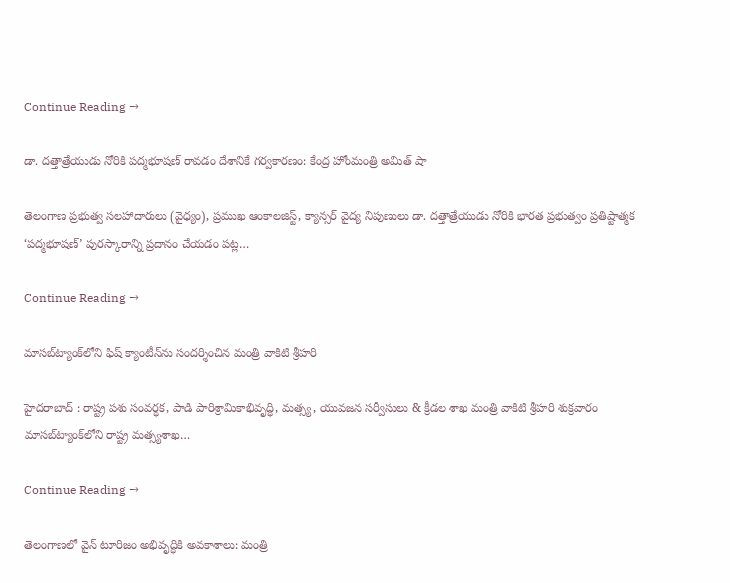Continue Reading →

డా. దత్తాత్రేయుడు నోరికి పద్మభూషణ్ రావడం దేశానికే గర్వకారణం: కేంద్ర హోంమంత్రి అమిత్ షా

తెలంగాణ ప్రభుత్వ సలహాదారులు (వైధ్యం), ప్రముఖ ఆంకాలజిస్ట్, క్యాన్సర్ వైద్య నిపుణులు డా. దత్తాత్రేయుడు నోరికి భారత ప్రభుత్వం ప్రతిష్టాత్మక ‘పద్మభూషణ్’ పురస్కారాన్ని ప్రదానం చేయడం పట్ల…

Continue Reading →

మాసబ్‌ట్యాంక్‌లోని ఫిష్ క్యాంటీన్‌ను సందర్శించిన మంత్రి వాకిటి శ్రీహరి

హైదరాబాద్ : రాష్ట్ర పశు సంవర్ధక, పాడి పారిశ్రామికాభివృద్ధి, మత్స్య, యువజన సర్వీసులు & క్రీడల శాఖ మంత్రి వాకిటి శ్రీహరి శుక్రవారం మాసబ్‌ట్యాంక్‌లోని రాష్ట్ర మత్స్యశాఖ…

Continue Reading →

తెలంగాణలో వైన్ టూరిజం అభివృద్ధికి అవకాశాలు: మంత్రి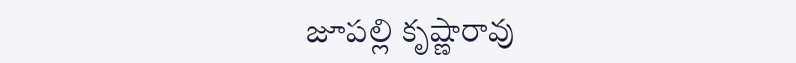జూపల్లి కృష్ణారావు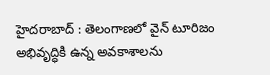హైద‌రాబాద్ : తెలంగాణలో వైన్ టూరిజం అభివృద్ధికి ఉన్న అవకాశాలను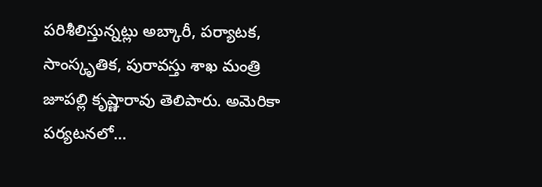పరిశీలిస్తున్నట్లు అబ్కారీ, పర్యాటక, సాంస్కృతిక, పురావస్తు శాఖ మంత్రి జూపల్లి కృష్ణారావు తెలిపారు. అమెరికా పర్యటనలో…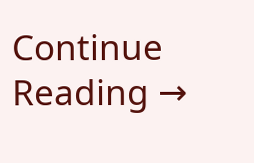Continue Reading →